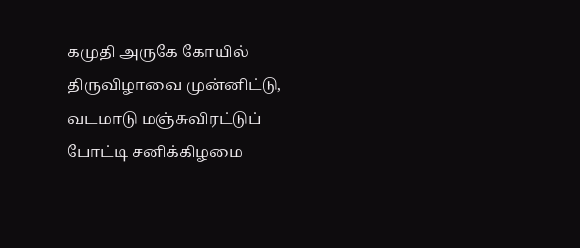கமுதி அருகே கோயில் திருவிழாவை முன்னிட்டு, வடமாடு மஞ்சுவிரட்டுப் போட்டி சனிக்கிழமை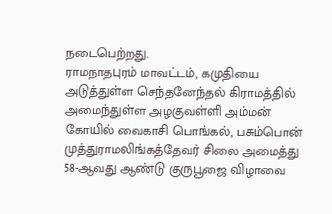நடைபெற்றது.
ராமநாதபுரம் மாவட்டம், கமுதியை அடுத்துள்ள செந்தனேந்தல் கிராமத்தில் அமைந்துள்ள அழகுவள்ளி அம்மன் கோயில் வைகாசி பொங்கல், பசும்பொன் முத்துராமலிங்கத்தேவர் சிலை அமைத்து 58-ஆவது ஆண்டு குருபூஜை விழாவை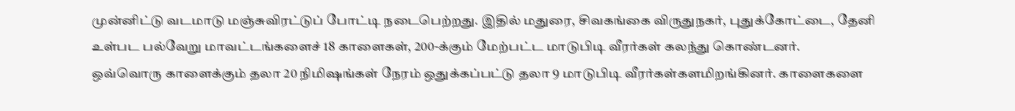முன்னிட்டு வடமாடு மஞ்சுவிரட்டுப் போட்டி நடைபெற்றது. இதில் மதுரை, சிவகங்கை விருதுநகர், புதுக்கோட்டை, தேனி உள்பட பல்வேறு மாவட்டங்களைச் 18 காளைகள், 200-க்கும் மேற்பட்ட மாடுபிடி வீரர்கள் கலந்து கொண்டனர்.
ஒவ்வொரு காளைக்கும் தலா 20 நிமிஷங்கள் நேரம் ஒதுக்கப்பட்டு தலா 9 மாடுபிடி வீரர்கள்களமிறங்கினர். காளைகளை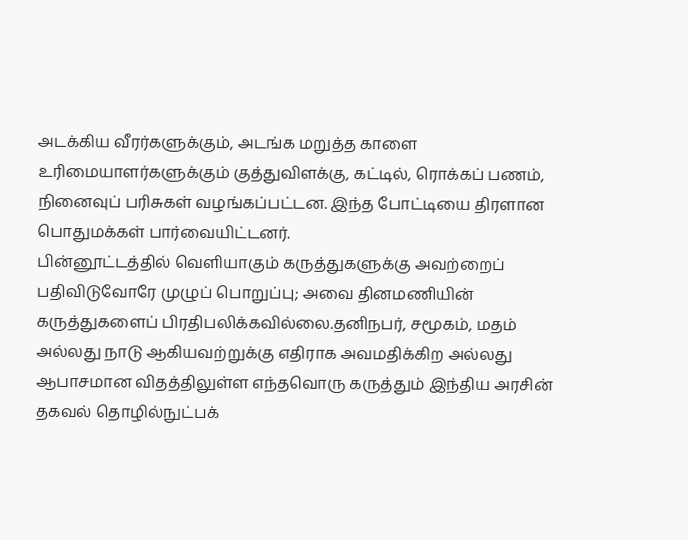அடக்கிய வீரர்களுக்கும், அடங்க மறுத்த காளை உரிமையாளர்களுக்கும் குத்துவிளக்கு, கட்டில், ரொக்கப் பணம், நினைவுப் பரிசுகள் வழங்கப்பட்டன. இந்த போட்டியை திரளான பொதுமக்கள் பார்வையிட்டனர்.
பின்னூட்டத்தில் வெளியாகும் கருத்துகளுக்கு அவற்றைப் பதிவிடுவோரே முழுப் பொறுப்பு; அவை தினமணியின் கருத்துகளைப் பிரதிபலிக்கவில்லை.தனிநபர், சமூகம், மதம் அல்லது நாடு ஆகியவற்றுக்கு எதிராக அவமதிக்கிற அல்லது ஆபாசமான விதத்திலுள்ள எந்தவொரு கருத்தும் இந்திய அரசின் தகவல் தொழில்நுட்பக்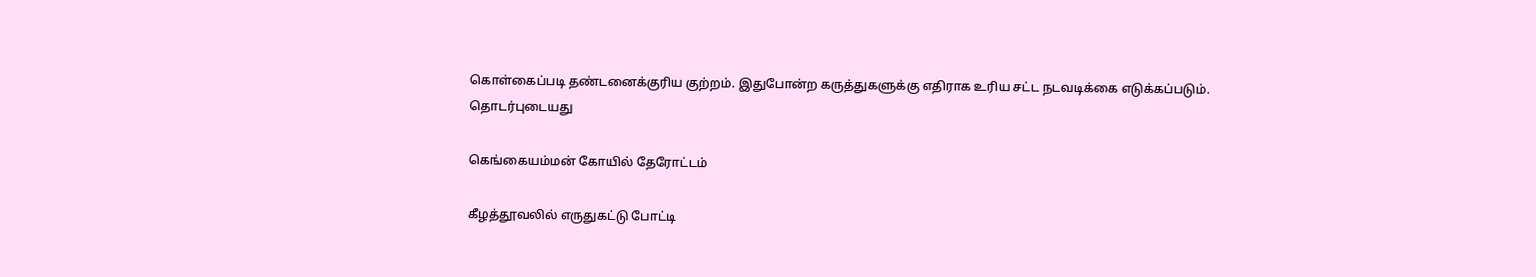கொள்கைப்படி தண்டனைக்குரிய குற்றம். இதுபோன்ற கருத்துகளுக்கு எதிராக உரிய சட்ட நடவடிக்கை எடுக்கப்படும்.
தொடர்புடையது

கெங்கையம்மன் கோயில் தேரோட்டம்

கீழத்தூவலில் எருதுகட்டு போட்டி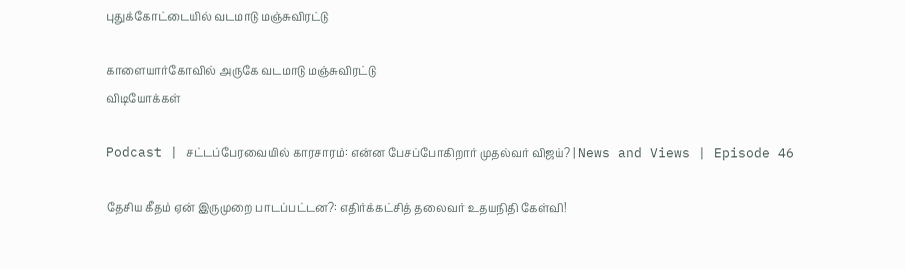புதுக்கோட்டையில் வடமாடு மஞ்சுவிரட்டு

காளையார்கோவில் அருகே வடமாடு மஞ்சுவிரட்டு
விடியோக்கள்

Podcast | சட்டப்பேரவையில் காரசாரம்: என்ன பேசப்போகிறார் முதல்வர் விஜய்? | News and Views | Episode 46

தேசிய கீதம் ஏன் இருமுறை பாடப்பட்டன?: எதிர்க்கட்சித் தலைவர் உதயநிதி கேள்வி!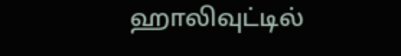ஹாலிவுட்டில்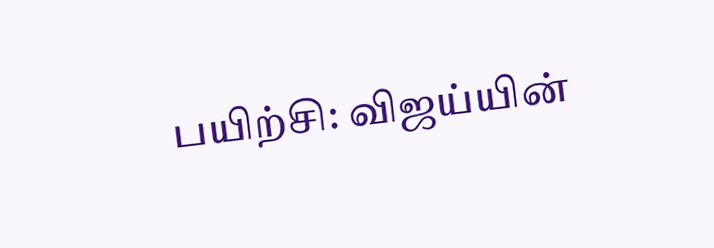பயிற்சி: விஜய்யின்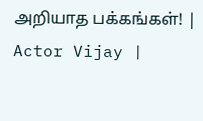அறியாத பக்கங்கள்! | Actor Vijay |